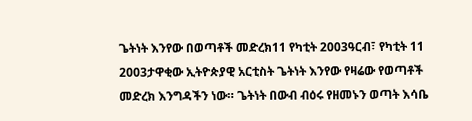ጌትነት እንየው በወጣቶች መድረክ11 የካቲት 2003ዓርብ፣ የካቲት 11 2003ታዋቂው ኢትዮጵያዊ አርቲስት ጌትነት እንየው የዛሬው የወጣቶች መድረክ እንግዳችን ነው። ጌትነት በውብ ብዕሩ የዘመኑን ወጣት እሳቤ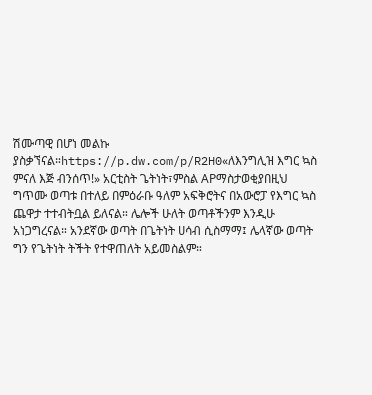ሽሙጣዊ በሆነ መልኩ ያስቃኘናል።https://p.dw.com/p/R2H0«ለእንግሊዝ እግር ኳስ ምናለ እጅ ብንሰጥ!» አርቲስት ጌትነት፣ምስል APማስታወቂያበዚህ ግጥሙ ወጣቱ በተለይ በምዕራቡ ዓለም አፍቅሮትና በአውሮፓ የእግር ኳስ ጨዋታ ተተብትቧል ይለናል። ሌሎች ሁለት ወጣቶችንም እንዲሁ አነጋግረናል። አንደኛው ወጣት በጌትነት ሀሳብ ሲስማማ፤ ሌላኛው ወጣት ግን የጌትነት ትችት የተዋጠለት አይመስልም።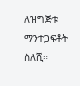ለዝግጅቱ ማንተጋፍቶት ስለሺ።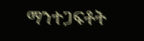ማንተጋፍቶት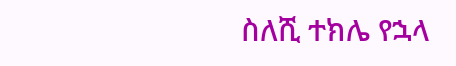ስለሺ ተክሌ የኋላ